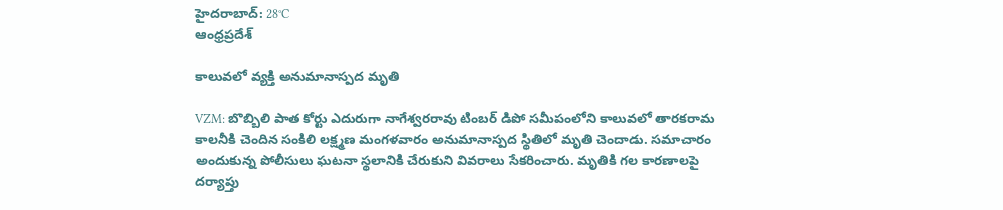హైదరాబాద్: 28°C
ఆంధ్రప్రదేశ్

కాలువలో వ్యక్తి అనుమానాస్పద మృతి

VZM: బొబ్బిలి పాత కోర్టు ఎదురుగా నాగేశ్వరరావు టింబర్ డిపో సమీపంలోని కాలువలో తారకరామ కాలనీకి చెందిన సంకిలి లక్ష్మణ మంగళవారం అనుమానాస్పద స్థితిలో మృతి చెందాడు. సమాచారం అందుకున్న పోలీసులు ఘటనా స్థలానికి చేరుకుని వివరాలు సేకరించారు. మృతికి గల కారణాలపై దర్యాప్తు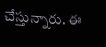చేస్తున్నారు. ఈ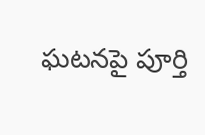ఘటనపై పూర్తి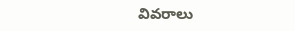వివరాలు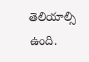తెలియాల్సి ఉంది.